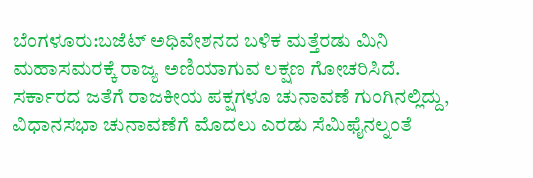ಬೆಂಗಳೂರು:ಬಜೆಟ್ ಅಧಿವೇಶನದ ಬಳಿಕ ಮತ್ತೆರಡು ಮಿನಿ ಮಹಾಸಮರಕ್ಕೆ ರಾಜ್ಯ ಅಣಿಯಾಗುವ ಲಕ್ಷಣ ಗೋಚರಿಸಿದೆ. ಸರ್ಕಾರದ ಜತೆಗೆ ರಾಜಕೀಯ ಪಕ್ಷಗಳೂ ಚುನಾವಣೆ ಗುಂಗಿನಲ್ಲಿದ್ದು, ವಿಧಾನಸಭಾ ಚುನಾವಣೆಗೆ ಮೊದಲು ಎರಡು ಸೆಮಿಫೈನಲ್ನಂತೆ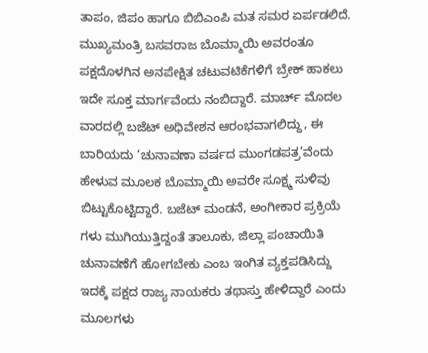ತಾಪಂ, ಜಿಪಂ ಹಾಗೂ ಬಿಬಿಎಂಪಿ ಮತ ಸಮರ ಏರ್ಪಡಲಿದೆ.
ಮುಖ್ಯಮಂತ್ರಿ ಬಸವರಾಜ ಬೊಮ್ಮಾಯಿ ಅವರಂತೂ ಪಕ್ಷದೊಳಗಿನ ಅನಪೇಕ್ಷಿತ ಚಟುವಟಿಕೆಗಳಿಗೆ ಬ್ರೇಕ್ ಹಾಕಲು ಇದೇ ಸೂಕ್ತ ಮಾರ್ಗವೆಂದು ನಂಬಿದ್ದಾರೆ. ಮಾರ್ಚ್ ಮೊದಲ ವಾರದಲ್ಲಿ ಬಜೆಟ್ ಅಧಿವೇಶನ ಆರಂಭವಾಗಲಿದ್ದು, ಈ ಬಾರಿಯದು ‘ಚುನಾವಣಾ ವರ್ಷದ ಮುಂಗಡಪತ್ರ’ವೆಂದು ಹೇಳುವ ಮೂಲಕ ಬೊಮ್ಮಾಯಿ ಅವರೇ ಸೂಕ್ಷ್ಮ ಸುಳಿವು ಬಿಟ್ಟುಕೊಟ್ಟಿದ್ದಾರೆ. ಬಜೆಟ್ ಮಂಡನೆ, ಅಂಗೀಕಾರ ಪ್ರಕ್ರಿಯೆ ಗಳು ಮುಗಿಯುತ್ತಿದ್ದಂತೆ ತಾಲೂಕು, ಜಿಲ್ಲಾ ಪಂಚಾಯಿತಿ ಚುನಾವಣೆಗೆ ಹೋಗಬೇಕು ಎಂಬ ಇಂಗಿತ ವ್ಯಕ್ತಪಡಿಸಿದ್ದು ಇದಕ್ಕೆ ಪಕ್ಷದ ರಾಜ್ಯ ನಾಯಕರು ತಥಾಸ್ತು ಹೇಳಿದ್ದಾರೆ ಎಂದು ಮೂಲಗಳು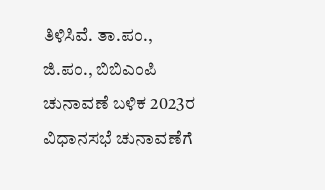ತಿಳಿಸಿವೆ. ತಾ.ಪಂ., ಜಿ.ಪಂ., ಬಿಬಿಎಂಪಿ ಚುನಾವಣೆ ಬಳಿಕ 2023ರ ವಿಧಾನಸಭೆ ಚುನಾವಣೆಗೆ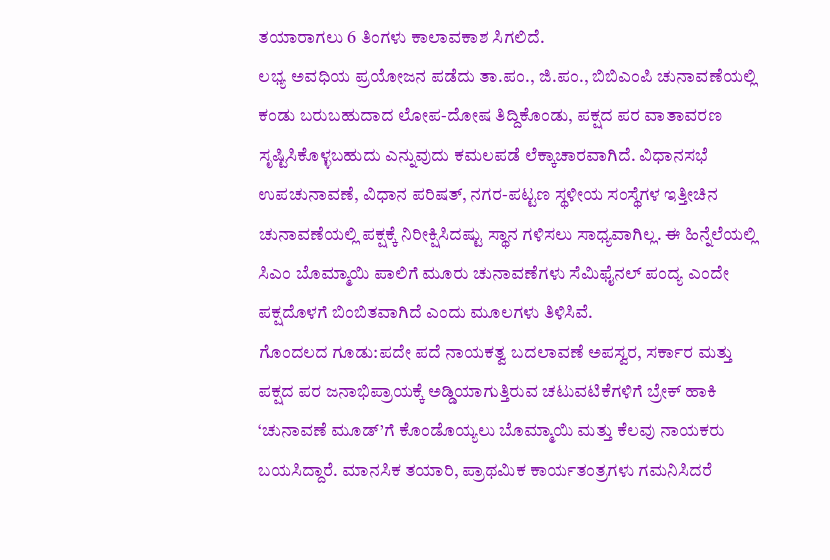ತಯಾರಾಗಲು 6 ತಿಂಗಳು ಕಾಲಾವಕಾಶ ಸಿಗಲಿದೆ.
ಲಭ್ಯ ಅವಧಿಯ ಪ್ರಯೋಜನ ಪಡೆದು ತಾ.ಪಂ., ಜಿ.ಪಂ., ಬಿಬಿಎಂಪಿ ಚುನಾವಣೆಯಲ್ಲಿ ಕಂಡು ಬರುಬಹುದಾದ ಲೋಪ-ದೋಷ ತಿದ್ದಿಕೊಂಡು, ಪಕ್ಷದ ಪರ ವಾತಾವರಣ ಸೃಷ್ಟಿಸಿಕೊಳ್ಳಬಹುದು ಎನ್ನುವುದು ಕಮಲಪಡೆ ಲೆಕ್ಕಾಚಾರವಾಗಿದೆ. ವಿಧಾನಸಭೆ ಉಪಚುನಾವಣೆ, ವಿಧಾನ ಪರಿಷತ್, ನಗರ-ಪಟ್ಟಣ ಸ್ಥಳೀಯ ಸಂಸ್ಥೆಗಳ ಇತ್ತೀಚಿನ ಚುನಾವಣೆಯಲ್ಲಿ ಪಕ್ಷಕ್ಕೆ ನಿರೀಕ್ಷಿಸಿದಷ್ಟು ಸ್ಥಾನ ಗಳಿಸಲು ಸಾಧ್ಯವಾಗಿಲ್ಲ. ಈ ಹಿನ್ನೆಲೆಯಲ್ಲಿ ಸಿಎಂ ಬೊಮ್ಮಾಯಿ ಪಾಲಿಗೆ ಮೂರು ಚುನಾವಣೆಗಳು ಸೆಮಿಫೈನಲ್ ಪಂದ್ಯ ಎಂದೇ ಪಕ್ಷದೊಳಗೆ ಬಿಂಬಿತವಾಗಿದೆ ಎಂದು ಮೂಲಗಳು ತಿಳಿಸಿವೆ.
ಗೊಂದಲದ ಗೂಡು:ಪದೇ ಪದೆ ನಾಯಕತ್ವ ಬದಲಾವಣೆ ಅಪಸ್ವರ, ಸರ್ಕಾರ ಮತ್ತು ಪಕ್ಷದ ಪರ ಜನಾಭಿಪ್ರಾಯಕ್ಕೆ ಅಡ್ಡಿಯಾಗುತ್ತಿರುವ ಚಟುವಟಿಕೆಗಳಿಗೆ ಬ್ರೇಕ್ ಹಾಕಿ ‘ಚುನಾವಣೆ ಮೂಡ್’ಗೆ ಕೊಂಡೊಯ್ಯಲು ಬೊಮ್ಮಾಯಿ ಮತ್ತು ಕೆಲವು ನಾಯಕರು ಬಯಸಿದ್ದಾರೆ. ಮಾನಸಿಕ ತಯಾರಿ, ಪ್ರಾಥಮಿಕ ಕಾರ್ಯತಂತ್ರಗಳು ಗಮನಿಸಿದರೆ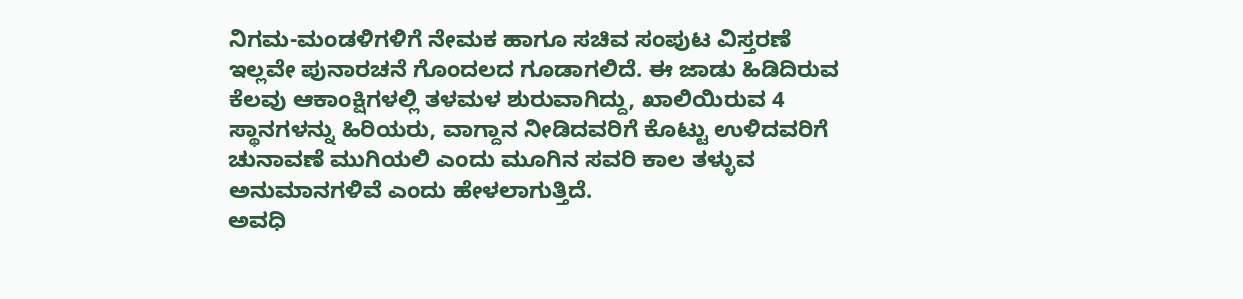ನಿಗಮ-ಮಂಡಳಿಗಳಿಗೆ ನೇಮಕ ಹಾಗೂ ಸಚಿವ ಸಂಪುಟ ವಿಸ್ತರಣೆ ಇಲ್ಲವೇ ಪುನಾರಚನೆ ಗೊಂದಲದ ಗೂಡಾಗಲಿದೆ. ಈ ಜಾಡು ಹಿಡಿದಿರುವ ಕೆಲವು ಆಕಾಂಕ್ಷಿಗಳಲ್ಲಿ ತಳಮಳ ಶುರುವಾಗಿದ್ದು, ಖಾಲಿಯಿರುವ 4 ಸ್ಥಾನಗಳನ್ನು ಹಿರಿಯರು, ವಾಗ್ದಾನ ನೀಡಿದವರಿಗೆ ಕೊಟ್ಟು ಉಳಿದವರಿಗೆ ಚುನಾವಣೆ ಮುಗಿಯಲಿ ಎಂದು ಮೂಗಿನ ಸವರಿ ಕಾಲ ತಳ್ಳುವ ಅನುಮಾನಗಳಿವೆ ಎಂದು ಹೇಳಲಾಗುತ್ತಿದೆ.
ಅವಧಿ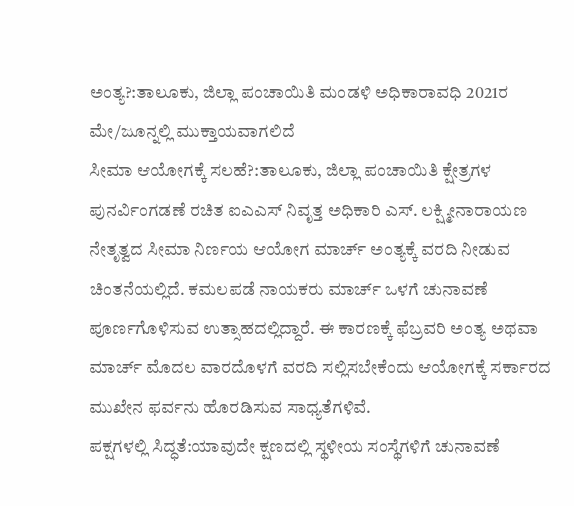ಅಂತ್ಯ?:ತಾಲೂಕು, ಜಿಲ್ಲಾ ಪಂಚಾಯಿತಿ ಮಂಡಳಿ ಅಧಿಕಾರಾವಧಿ 2021ರ ಮೇ/ಜೂನ್ನಲ್ಲಿ ಮುಕ್ತಾಯವಾಗಲಿದೆ
ಸೀಮಾ ಆಯೋಗಕ್ಕೆ ಸಲಹೆ?:ತಾಲೂಕು, ಜಿಲ್ಲಾ ಪಂಚಾಯಿತಿ ಕ್ಷೇತ್ರಗಳ ಪುನರ್ವಿಂಗಡಣೆ ರಚಿತ ಐಎಎಸ್ ನಿವೃತ್ತ ಅಧಿಕಾರಿ ಎಸ್. ಲಕ್ಷ್ಮೀನಾರಾಯಣ ನೇತೃತ್ವದ ಸೀಮಾ ನಿರ್ಣಯ ಆಯೋಗ ಮಾರ್ಚ್ ಅಂತ್ಯಕ್ಕೆ ವರದಿ ನೀಡುವ ಚಿಂತನೆಯಲ್ಲಿದೆ. ಕಮಲಪಡೆ ನಾಯಕರು ಮಾರ್ಚ್ ಒಳಗೆ ಚುನಾವಣೆ ಪೂರ್ಣಗೊಳಿಸುವ ಉತ್ಸಾಹದಲ್ಲಿದ್ದಾರೆ. ಈ ಕಾರಣಕ್ಕೆ ಫೆಬ್ರವರಿ ಅಂತ್ಯ ಅಥವಾ ಮಾರ್ಚ್ ಮೊದಲ ವಾರದೊಳಗೆ ವರದಿ ಸಲ್ಲಿಸಬೇಕೆಂದು ಆಯೋಗಕ್ಕೆ ಸರ್ಕಾರದ ಮುಖೇನ ಫರ್ವನು ಹೊರಡಿಸುವ ಸಾಧ್ಯತೆಗಳಿವೆ.
ಪಕ್ಷಗಳಲ್ಲಿ ಸಿದ್ಧತೆ:ಯಾವುದೇ ಕ್ಷಣದಲ್ಲಿ ಸ್ಥಳೀಯ ಸಂಸ್ಥೆಗಳಿಗೆ ಚುನಾವಣೆ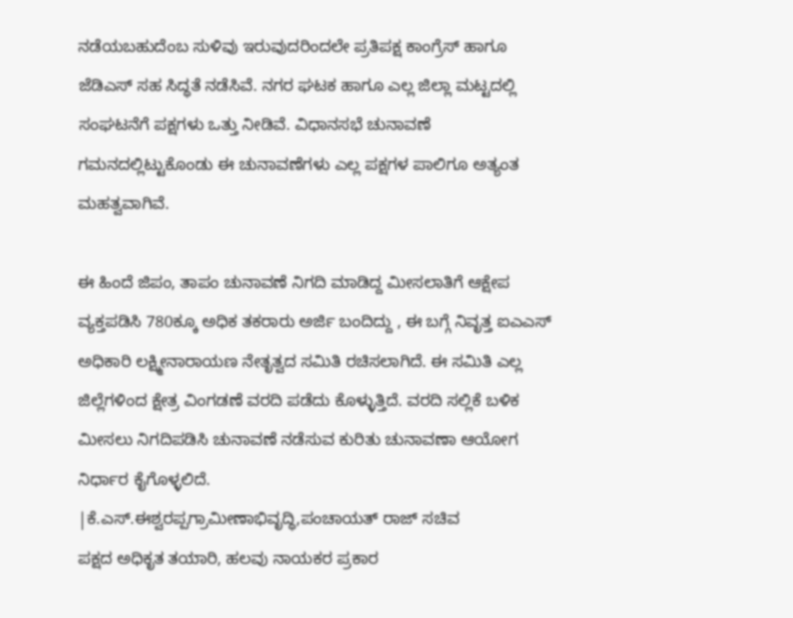ನಡೆಯಬಹುದೆಂಬ ಸುಳಿವು ಇರುವುದರಿಂದಲೇ ಪ್ರತಿಪಕ್ಷ ಕಾಂಗ್ರೆಸ್ ಹಾಗೂ ಜೆಡಿಎಸ್ ಸಹ ಸಿದ್ಧತೆ ನಡೆಸಿವೆ. ನಗರ ಘಟಕ ಹಾಗೂ ಎಲ್ಲ ಜಿಲ್ಲಾ ಮಟ್ಟದಲ್ಲಿ ಸಂಘಟನೆಗೆ ಪಕ್ಷಗಳು ಒತ್ತು ನೀಡಿವೆ. ವಿಧಾನಸಭೆ ಚುನಾವಣೆ ಗಮನದಲ್ಲಿಟ್ಟುಕೊಂಡು ಈ ಚುನಾವಣೆಗಳು ಎಲ್ಲ ಪಕ್ಷಗಳ ಪಾಲಿಗೂ ಅತ್ಯಂತ ಮಹತ್ವವಾಗಿವೆ.

ಈ ಹಿಂದೆ ಜಿಪಂ, ತಾಪಂ ಚುನಾವಣೆ ನಿಗದಿ ಮಾಡಿದ್ದ ಮೀಸಲಾತಿಗೆ ಆಕ್ಷೇಪ ವ್ಯಕ್ತಪಡಿಸಿ 780ಕ್ಕೂ ಅಧಿಕ ತಕರಾರು ಅರ್ಜಿ ಬಂದಿದ್ದು , ಈ ಬಗ್ಗೆ ನಿವೃತ್ತ ಐಎಎಸ್ ಅಧಿಕಾರಿ ಲಕ್ಷ್ಮೀನಾರಾಯಣ ನೇತೃತ್ವದ ಸಮಿತಿ ರಚಿಸಲಾಗಿದೆ. ಈ ಸಮಿತಿ ಎಲ್ಲ ಜಿಲ್ಲೆಗಳಿಂದ ಕ್ಷೇತ್ರ ವಿಂಗಡಣೆ ವರದಿ ಪಡೆದು ಕೊಳ್ಳುತ್ತಿದೆ. ವರದಿ ಸಲ್ಲಿಕೆ ಬಳಿಕ ಮೀಸಲು ನಿಗದಿಪಡಿಸಿ ಚುನಾವಣೆ ನಡೆಸುವ ಕುರಿತು ಚುನಾವಣಾ ಆಯೋಗ ನಿರ್ಧಾರ ಕೈಗೊಳ್ಳಲಿದೆ.
|ಕೆ.ಎಸ್.ಈಶ್ವರಪ್ಪಗ್ರಾಮೀಣಾಭಿವೃದ್ಧಿ,ಪಂಚಾಯತ್ ರಾಜ್ ಸಚಿವ
ಪಕ್ಷದ ಅಧಿಕೃತ ತಯಾರಿ, ಹಲವು ನಾಯಕರ ಪ್ರಕಾರ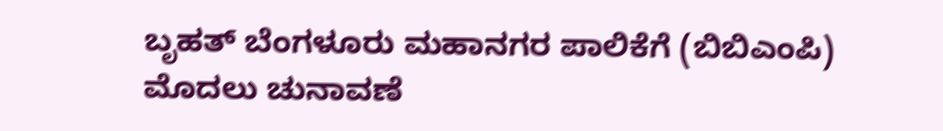ಬೃಹತ್ ಬೆಂಗಳೂರು ಮಹಾನಗರ ಪಾಲಿಕೆಗೆ (ಬಿಬಿಎಂಪಿ) ಮೊದಲು ಚುನಾವಣೆ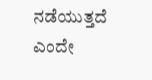ನಡೆಯುತ್ತದೆ ಎಂದೇ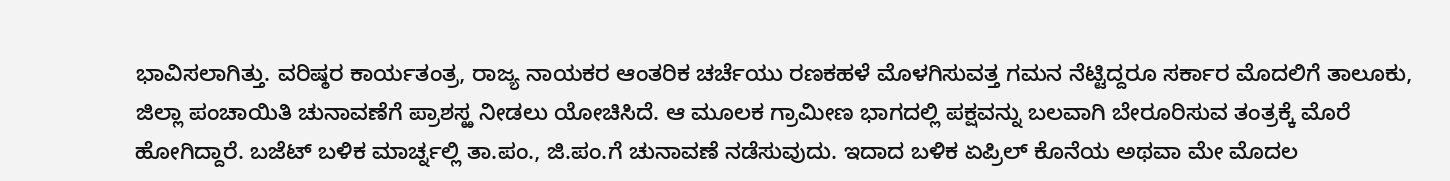ಭಾವಿಸಲಾಗಿತ್ತು. ವರಿಷ್ಠರ ಕಾರ್ಯತಂತ್ರ, ರಾಜ್ಯ ನಾಯಕರ ಆಂತರಿಕ ಚರ್ಚೆಯು ರಣಕಹಳೆ ಮೊಳಗಿಸುವತ್ತ ಗಮನ ನೆಟ್ಟಿದ್ದರೂ ಸರ್ಕಾರ ಮೊದಲಿಗೆ ತಾಲೂಕು, ಜಿಲ್ಲಾ ಪಂಚಾಯಿತಿ ಚುನಾವಣೆಗೆ ಪ್ರಾಶಸ್ಱ ನೀಡಲು ಯೋಚಿಸಿದೆ. ಆ ಮೂಲಕ ಗ್ರಾಮೀಣ ಭಾಗದಲ್ಲಿ ಪಕ್ಷವನ್ನು ಬಲವಾಗಿ ಬೇರೂರಿಸುವ ತಂತ್ರಕ್ಕೆ ಮೊರೆ ಹೋಗಿದ್ದಾರೆ. ಬಜೆಟ್ ಬಳಿಕ ಮಾರ್ಚ್ನಲ್ಲಿ ತಾ.ಪಂ., ಜಿ.ಪಂ.ಗೆ ಚುನಾವಣೆ ನಡೆಸುವುದು. ಇದಾದ ಬಳಿಕ ಏಪ್ರಿಲ್ ಕೊನೆಯ ಅಥವಾ ಮೇ ಮೊದಲ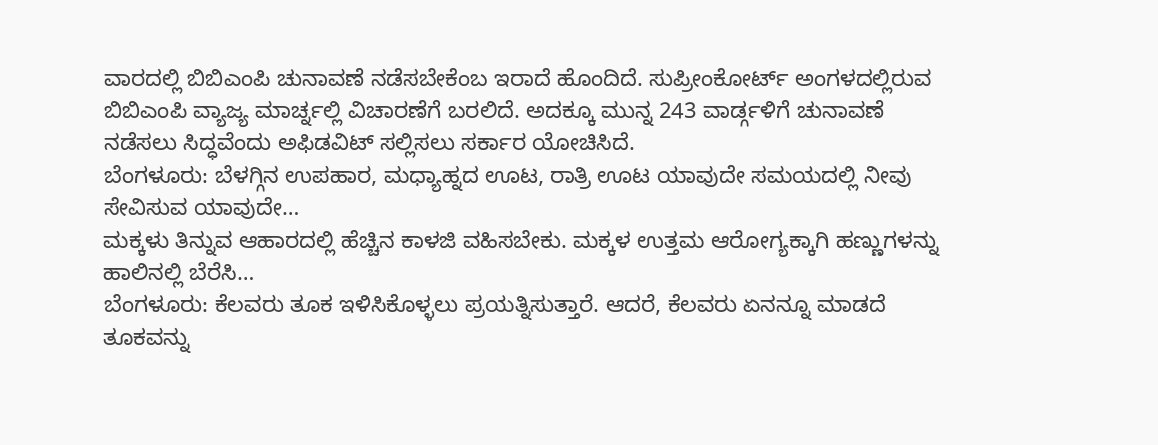ವಾರದಲ್ಲಿ ಬಿಬಿಎಂಪಿ ಚುನಾವಣೆ ನಡೆಸಬೇಕೆಂಬ ಇರಾದೆ ಹೊಂದಿದೆ. ಸುಪ್ರೀಂಕೋರ್ಟ್ ಅಂಗಳದಲ್ಲಿರುವ ಬಿಬಿಎಂಪಿ ವ್ಯಾಜ್ಯ ಮಾರ್ಚ್ನಲ್ಲಿ ವಿಚಾರಣೆಗೆ ಬರಲಿದೆ. ಅದಕ್ಕೂ ಮುನ್ನ 243 ವಾರ್ಡ್ಗಳಿಗೆ ಚುನಾವಣೆ ನಡೆಸಲು ಸಿದ್ಧವೆಂದು ಅಫಿಡವಿಟ್ ಸಲ್ಲಿಸಲು ಸರ್ಕಾರ ಯೋಚಿಸಿದೆ.
ಬೆಂಗಳೂರು: ಬೆಳಗ್ಗಿನ ಉಪಹಾರ, ಮಧ್ಯಾಹ್ನದ ಊಟ, ರಾತ್ರಿ ಊಟ ಯಾವುದೇ ಸಮಯದಲ್ಲಿ ನೀವು ಸೇವಿಸುವ ಯಾವುದೇ…
ಮಕ್ಕಳು ತಿನ್ನುವ ಆಹಾರದಲ್ಲಿ ಹೆಚ್ಚಿನ ಕಾಳಜಿ ವಹಿಸಬೇಕು. ಮಕ್ಕಳ ಉತ್ತಮ ಆರೋಗ್ಯಕ್ಕಾಗಿ ಹಣ್ಣುಗಳನ್ನು ಹಾಲಿನಲ್ಲಿ ಬೆರೆಸಿ…
ಬೆಂಗಳೂರು: ಕೆಲವರು ತೂಕ ಇಳಿಸಿಕೊಳ್ಳಲು ಪ್ರಯತ್ನಿಸುತ್ತಾರೆ. ಆದರೆ, ಕೆಲವರು ಏನನ್ನೂ ಮಾಡದೆ ತೂಕವನ್ನು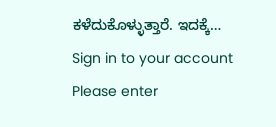ಕಳೆದುಕೊಳ್ಳುತ್ತಾರೆ. ಇದಕ್ಕೆ…
Sign in to your account
Please enter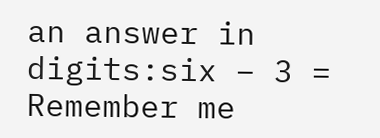an answer in digits:six − 3 =
Remember me